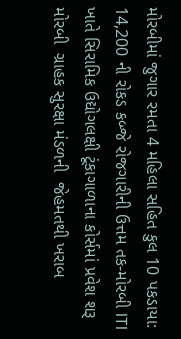મોરબીમાં જુગાર રમતા 4 મહિલા સહિત કુલ 10 પકડાયા: 14,200 ની રોકડ કબ્જે રોજગારીની ઉત્તમ તક-મોરબી ITI ખાતે સિરામિક ઉદ્યોગલક્ષી ટૂંકાગાળાના કોર્સમાં પ્રવેશ શરૂ મોરબી  ગ્રાહક સુરક્ષા મંડળની  જેહમતથી ખરાબ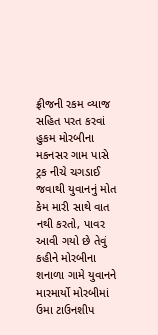ફ્રીજની રકમ વ્યાજ સહિત પરત કરવાં હુકમ મોરબીના મકનસર ગામ પાસે ટ્રક નીચે ચગડાઈ જવાથી યુવાનનું મોત કેમ મારી સાથે વાત નથી કરતો, પાવર આવી ગયો છે તેવું કહીને મોરબીના શનાળા ગામે યુવાનને મારમાર્યો મોરબીમાં ઉમા ટાઉનશીપ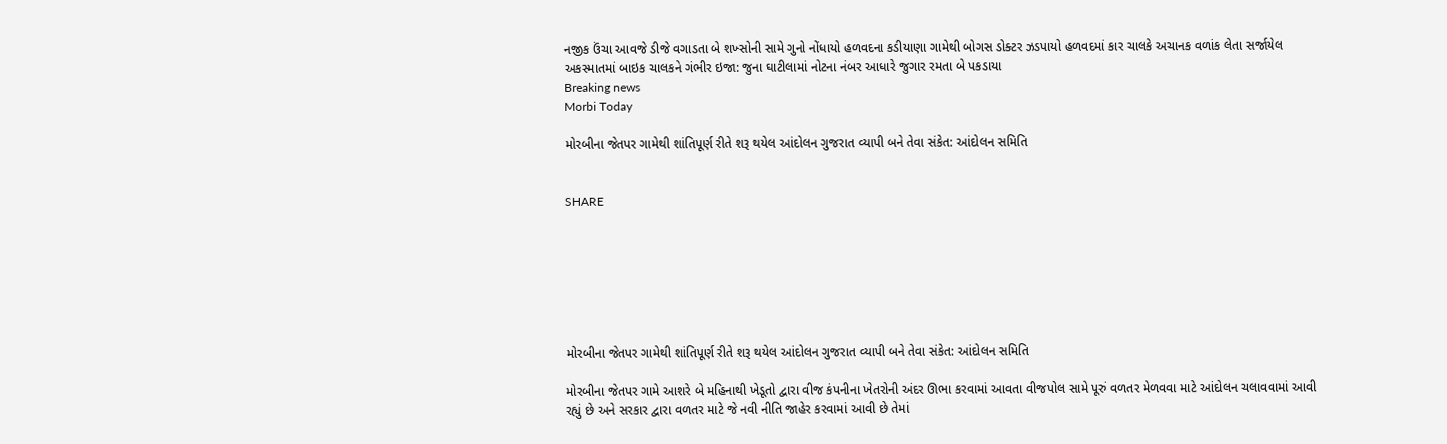નજીક ઉંચા આવજે ડીજે વગાડતા બે શખ્સોની સામે ગુનો નોંધાયો હળવદના કડીયાણા ગામેથી બોગસ ડોક્ટર ઝડપાયો હળવદમાં કાર ચાલકે અચાનક વળાંક લેતા સર્જાયેલ અકસ્માતમાં બાઇક ચાલકને ગંભીર ઇજા: જુના ઘાટીલામાં નોટના નંબર આધારે જુગાર રમતા બે પકડાયા
Breaking news
Morbi Today

મોરબીના જેતપર ગામેથી શાંતિપૂર્ણ રીતે શરૂ થયેલ આંદોલન ગુજરાત વ્યાપી બને તેવા સંકેત: આંદોલન સમિતિ


SHARE







મોરબીના જેતપર ગામેથી શાંતિપૂર્ણ રીતે શરૂ થયેલ આંદોલન ગુજરાત વ્યાપી બને તેવા સંકેત: આંદોલન સમિતિ

મોરબીના જેતપર ગામે આશરે બે મહિનાથી ખેડૂતો દ્વારા વીજ કંપનીના ખેતરોની અંદર ઊભા કરવામાં આવતા વીજપોલ સામે પૂરું વળતર મેળવવા માટે આંદોલન ચલાવવામાં આવી રહ્યું છે અને સરકાર દ્વારા વળતર માટે જે નવી નીતિ જાહેર કરવામાં આવી છે તેમાં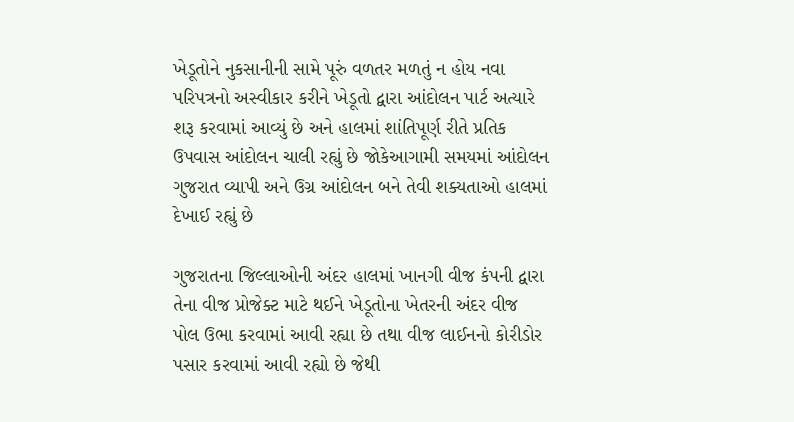ખેડૂતોને નુકસાનીની સામે પૂરું વળતર મળતું ન હોય નવા પરિપત્રનો અસ્વીકાર કરીને ખેડૂતો દ્વારા આંદોલન પાર્ટ અત્યારે શરૂ કરવામાં આવ્યું છે અને હાલમાં શાંતિપૂર્ણ રીતે પ્રતિક ઉપવાસ આંદોલન ચાલી રહ્યું છે જોકેઆગામી સમયમાં આંદોલન ગુજરાત વ્યાપી અને ઉગ્ર આંદોલન બને તેવી શક્યતાઓ હાલમાં દેખાઈ રહ્યું છે

ગુજરાતના જિલ્લાઓની અંદર હાલમાં ખાનગી વીજ કંપની દ્વારા તેના વીજ પ્રોજેક્ટ માટે થઈને ખેડૂતોના ખેતરની અંદર વીજ પોલ ઉભા કરવામાં આવી રહ્યા છે તથા વીજ લાઈનનો કોરીડોર પસાર કરવામાં આવી રહ્યો છે જેથી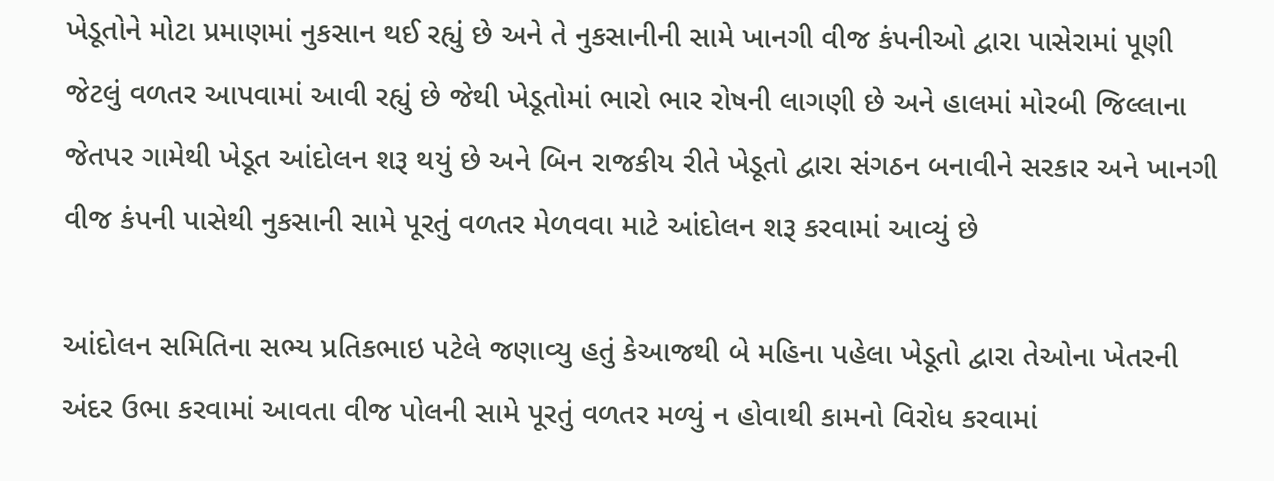ખેડૂતોને મોટા પ્રમાણમાં નુકસાન થઈ રહ્યું છે અને તે નુકસાનીની સામે ખાનગી વીજ કંપનીઓ દ્વારા પાસેરામાં પૂણી જેટલું વળતર આપવામાં આવી રહ્યું છે જેથી ખેડૂતોમાં ભારો ભાર રોષની લાગણી છે અને હાલમાં મોરબી જિલ્લાના જેતપર ગામેથી ખેડૂત આંદોલન શરૂ થયું છે અને બિન રાજકીય રીતે ખેડૂતો દ્વારા સંગઠન બનાવીને સરકાર અને ખાનગી વીજ કંપની પાસેથી નુકસાની સામે પૂરતું વળતર મેળવવા માટે આંદોલન શરૂ કરવામાં આવ્યું છે

આંદોલન સમિતિના સભ્ય પ્રતિકભાઇ પટેલે જણાવ્યુ હતું કેઆજથી બે મહિના પહેલા ખેડૂતો દ્વારા તેઓના ખેતરની અંદર ઉભા કરવામાં આવતા વીજ પોલની સામે પૂરતું વળતર મળ્યું ન હોવાથી કામનો વિરોધ કરવામાં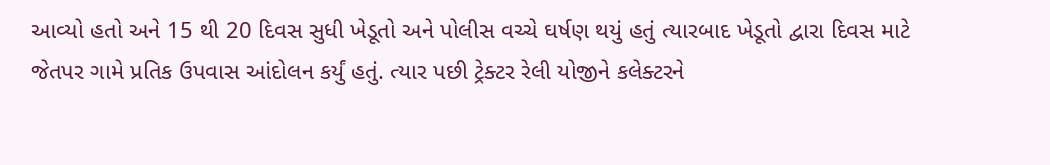આવ્યો હતો અને 15 થી 20 દિવસ સુધી ખેડૂતો અને પોલીસ વચ્ચે ઘર્ષણ થયું હતું ત્યારબાદ ખેડૂતો દ્વારા દિવસ માટે જેતપર ગામે પ્રતિક ઉપવાસ આંદોલન કર્યું હતું. ત્યાર પછી ટ્રેક્ટર રેલી યોજીને કલેક્ટરને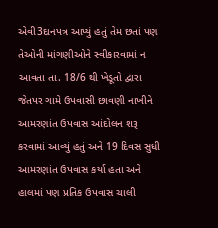એવી3દાનપત્ર આપ્યું હતું તેમ છતાં પણ તેઓની માંગણીઓને સ્વીકારવામાં ન આવતા તા. 18/6 થી ખેડૂતો દ્વારા જેતપર ગામે ઉપવાસી છાવણી નાખીને આમરણાંત ઉપવાસ આંદોલન શરૂ કરવામાં આવ્યું હતું અને 19 દિવસ સુધી આમરણાંત ઉપવાસ કર્યા હતા અને હાલમાં પણ પ્રતિક ઉપવાસ ચાલી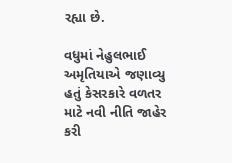રહ્યા છે.

વધુમાં નેહુલભાઈ અમૃતિયાએ જણાવ્યુ હતું કેસરકારે વળતર માટે નવી નીતિ જાહેર કરી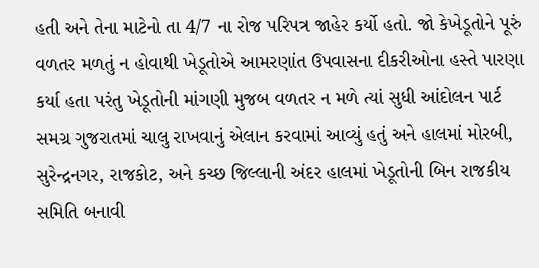હતી અને તેના માટેનો તા 4/7 ના રોજ પરિપત્ર જાહેર કર્યો હતો. જો કેખેડૂતોને પૂરું વળતર મળતું ન હોવાથી ખેડૂતોએ આમરણાંત ઉપવાસના દીકરીઓના હસ્તે પારણા કર્યા હતા પરંતુ ખેડૂતોની માંગણી મુજબ વળતર ન મળે ત્યાં સુધી આંદોલન પાર્ટ સમગ્ર ગુજરાતમાં ચાલુ રાખવાનું એલાન કરવામાં આવ્યું હતું અને હાલમાં મોરબી, સુરેન્દ્રનગર, રાજકોટ, અને કચ્છ જિલ્લાની અંદર હાલમાં ખેડૂતોની બિન રાજકીય સમિતિ બનાવી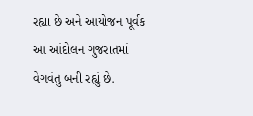રહ્યા છે અને આયોજન પૂર્વક આ આંદોલન ગુજરાતમાં વેગવંતુ બની રહ્યું છે.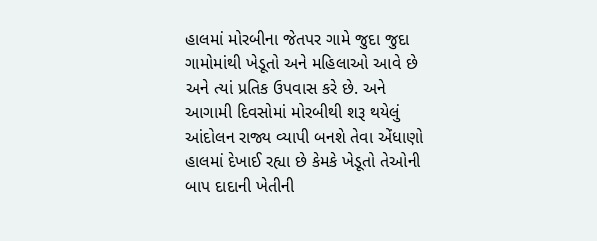હાલમાં મોરબીના જેતપર ગામે જુદા જુદા ગામોમાંથી ખેડૂતો અને મહિલાઓ આવે છે અને ત્યાં પ્રતિક ઉપવાસ કરે છે. અને આગામી દિવસોમાં મોરબીથી શરૂ થયેલું આંદોલન રાજ્ય વ્યાપી બનશે તેવા એંધાણો હાલમાં દેખાઈ રહ્યા છે કેમકે ખેડૂતો તેઓની બાપ દાદાની ખેતીની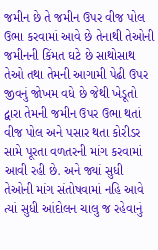જમીન છે તે જમીન ઉપર વીજ પોલ ઉભા કરવામાં આવે છે તેનાથી તેઓની જમીનની કિંમત ઘટે છે સાથોસાથ તેઓ તથા તેમની આગામી પેઢી ઉપર જીવનું જોખમ વધે છે જેથી ખેડૂતો દ્વારા તેમની જમીન ઉપર ઉભા થતાં વીજ પોલ અને પસાર થતા કોરીડર સામે પૂરતા વળતરની માંગ કરવામાં આવી રહી છે. અને જ્યાં સુધી તેઓની માંગ સંતોષવામાં નહિ આવે ત્યાં સુધી આંદોલન ચાલુ જ રહેવાનું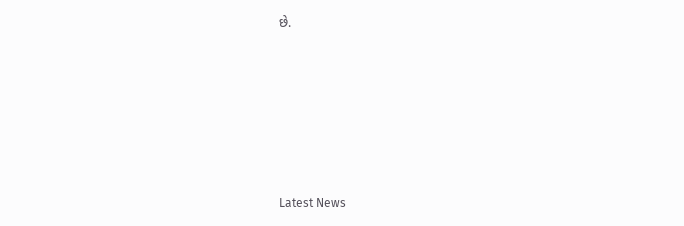છે.






Latest News